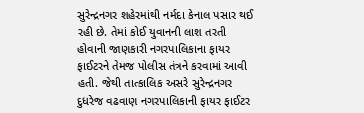સુરેન્દ્રનગર શહેરમાંથી નર્મદા કેનાલ પસાર થઈ રહી છે. તેમાં કોઈ યુવાનની લાશ તરતી હોવાની જાણકારી નગરપાલિકાના ફાયર ફાઈટરને તેમજ પોલીસ તંત્રને કરવામાં આવી હતી. જેથી તાત્કાલિક અસરે સુરેન્દ્રનગર દુધરેજ વઢવાણ નગરપાલિકાની ફાયર ફાઈટર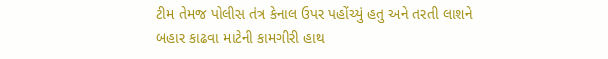ટીમ તેમજ પોલીસ તંત્ર કેનાલ ઉપર પહોંચ્યું હતુ અને તરતી લાશને બહાર કાઢવા માટેની કામગીરી હાથ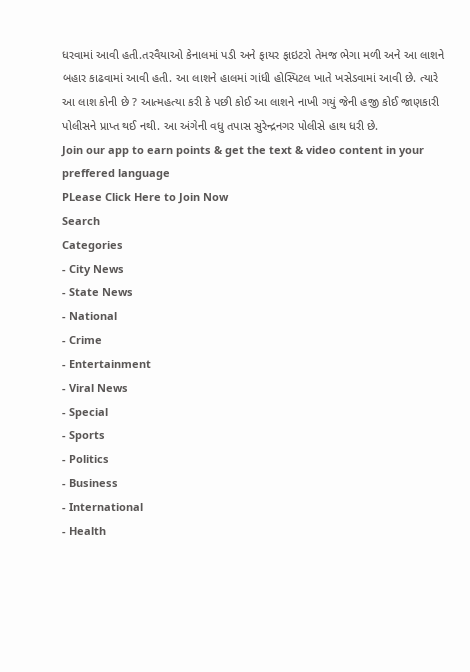ધરવામાં આવી હતી.તરવૈયાઓ કેનાલમાં પડી અને ફાયર ફાઇટરો તેમજ ભેગા મળી અને આ લાશને બહાર કાઢવામાં આવી હતી. આ લાશને હાલમાં ગાંધી હોસ્પિટલ ખાતે ખસેડવામાં આવી છે. ત્યારે આ લાશ કોની છે ? આત્મહત્યા કરી કે પછી કોઈ આ લાશને નાખી ગયું જેની હજી કોઈ જાણકારી પોલીસને પ્રાપ્ત થઈ નથી. આ અંગેની વધુ તપાસ સુરેન્દ્રનગર પોલીસે હાથ ધરી છે.
Join our app to earn points & get the text & video content in your preffered language
PLease Click Here to Join Now
Search
Categories
- City News
- State News
- National
- Crime
- Entertainment
- Viral News
- Special
- Sports
- Politics
- Business
- International
- Health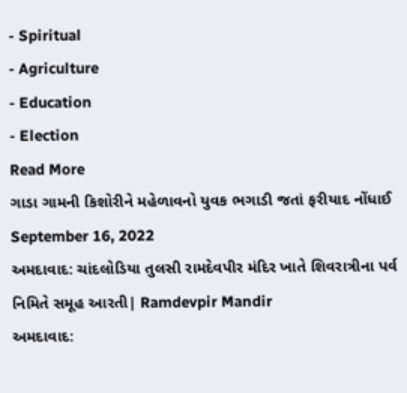- Spiritual
- Agriculture
- Education
- Election
Read More
ગાડા ગામની કિશોરીને મહેળાવનો યુવક ભગાડી જતાં ફરીયાદ નોંધાઈ
September 16, 2022
અમદાવાદ: ચાંદલોડિયા તુલસી રામદેવપીર મંદિર ખાતે શિવરાત્રીના પર્વ નિમિતે સમૂહ આરતી| Ramdevpir Mandir
અમદાવાદ: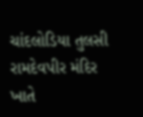ચાંદલોડિયા તુલસી રામદેવપીર મંદિર ખાતે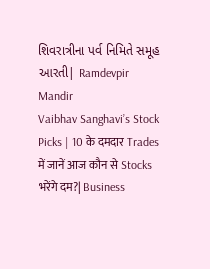શિવરાત્રીના પર્વ નિમિતે સમૂહ આરતી| Ramdevpir Mandir
Vaibhav Sanghavi’s Stock Picks | 10 के दमदार Trades में जानें आज कौन से Stocks भरेंगे दम?| Business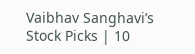Vaibhav Sanghavi’s Stock Picks | 10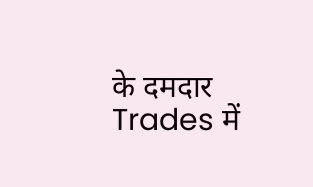के दमदार Trades में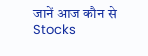जानें आज कौन से Stocks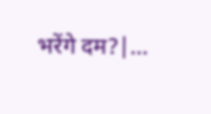भरेंगे दम?|...